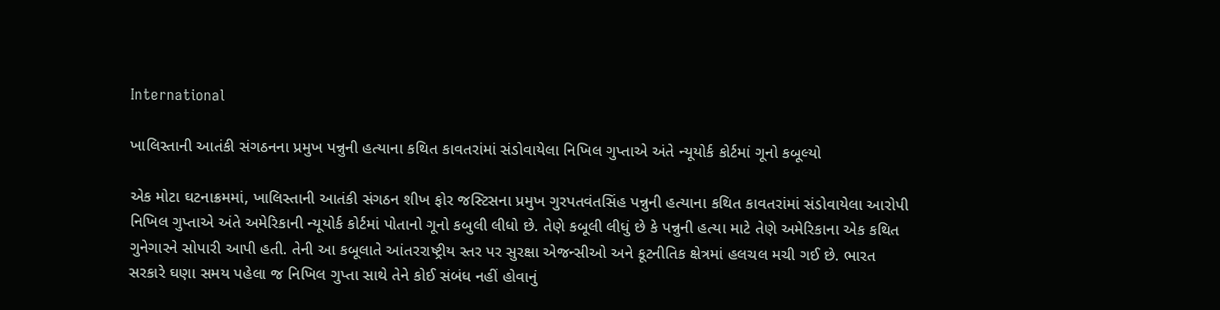International

ખાલિસ્તાની આતંકી સંગઠનના પ્રમુખ પન્નુની હત્યાના કથિત કાવતરાંમાં સંડોવાયેલા નિખિલ ગુપ્તાએ અંતે ન્યૂયોર્ક કોર્ટમાં ગૂનો કબૂલ્યો

એક મોટા ઘટનાક્રમમાં, ખાલિસ્તાની આતંકી સંગઠન શીખ ફોર જસ્ટિસના પ્રમુખ ગુરપતવંતસિંહ પન્નુની હત્યાના કથિત કાવતરાંમાં સંડોવાયેલા આરોપી નિખિલ ગુપ્તાએ અંતે અમેરિકાની ન્યૂયોર્ક કોર્ટમાં પોતાનો ગૂનો કબુલી લીધો છે. તેણે કબૂલી લીધું છે કે પન્નુની હત્યા માટે તેણે અમેરિકાના એક કથિત ગુનેગારને સોપારી આપી હતી. તેની આ કબૂલાતે આંતરરાષ્ટ્રીય સ્તર પર સુરક્ષા એજન્સીઓ અને કૂટનીતિક ક્ષેત્રમાં હલચલ મચી ગઈ છે. ભારત સરકારે ઘણા સમય પહેલા જ નિખિલ ગુપ્તા સાથે તેને કોઈ સંબંધ નહીં હોવાનું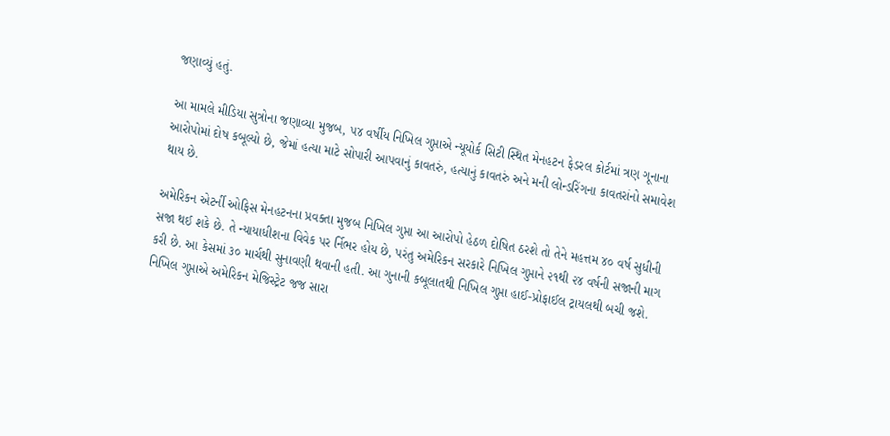જણાવ્યું હતું.

આ મામલે મીડિયા સુત્રોના જણાવ્યા મુજબ, ૫૪ વર્ષીય નિખિલ ગુપ્તાએ ન્યૂયોર્ક સિટી સ્થિત મેનહટન ફેડરલ કોર્ટમાં ત્રણ ગૂનાના આરોપોમાં દોષ કબૂલ્યો છે, જેમાં હત્યા માટે સોપારી આપવાનું કાવતરું, હત્યાનું કાવતરું અને મની લોન્ડરિંગના કાવતરાંનો સમાવેશ થાય છે.

અમેરિકન એટર્ની ઓફિસ મેનહટનના પ્રવક્તા મુજબ નિખિલ ગુપ્તા આ આરોપો હેઠળ દોષિત ઠરશે તો તેને મહત્તમ ૪૦ વર્ષ સુધીની સજા થઈ શકે છે. તે ન્યાયાધીશના વિવેક પર ર્નિભર હોય છે, પરંતુ અમેરિકન સરકારે નિખિલ ગુપ્તાને ૨૧થી ૨૪ વર્ષની સજાની માગ કરી છે. આ કેસમાં ૩૦ માર્ચથી સુનાવણી થવાની હતી. આ ગુનાની કબૂલાતથી નિખિલ ગુપ્તા હાઈ-પ્રોફાઈલ ટ્રાયલથી બચી જશે. નિખિલ ગુપ્તાએ અમેરિકન મેજિસ્ટ્રેટ જજ સારા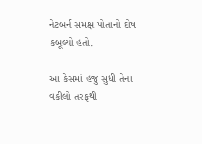નેટબર્ન સમક્ષ પોતાનો દોષ કબૂલ્યો હતો.

આ કેસમાં હજુ સુધી તેના વકીલો તરફથી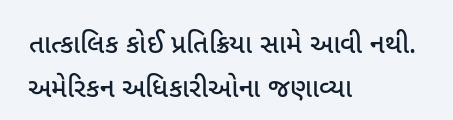તાત્કાલિક કોઈ પ્રતિક્રિયા સામે આવી નથી. અમેરિકન અધિકારીઓના જણાવ્યા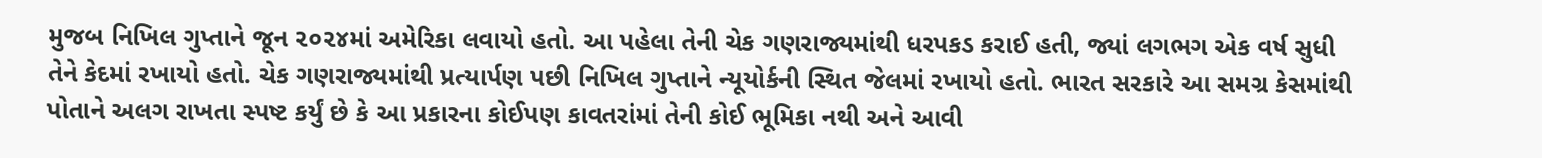મુજબ નિખિલ ગુપ્તાને જૂન ૨૦૨૪માં અમેરિકા લવાયો હતો. આ પહેલા તેની ચેક ગણરાજ્યમાંથી ધરપકડ કરાઈ હતી, જ્યાં લગભગ એક વર્ષ સુધી તેને કેદમાં રખાયો હતો. ચેક ગણરાજ્યમાંથી પ્રત્યાર્પણ પછી નિખિલ ગુપ્તાને ન્યૂયોર્કની સ્થિત જેલમાં રખાયો હતો. ભારત સરકારે આ સમગ્ર કેસમાંથી પોતાને અલગ રાખતા સ્પષ્ટ કર્યું છે કે આ પ્રકારના કોઈપણ કાવતરાંમાં તેની કોઈ ભૂમિકા નથી અને આવી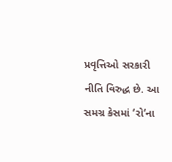પ્રવૃત્તિઓ સરકારી નીતિ વિરુદ્ધ છે. આ સમગ્ર કેસમાં ‘રો‘ના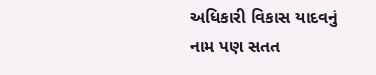અધિકારી વિકાસ યાદવનું નામ પણ સતત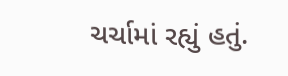ચર્ચામાં રહ્યું હતું.